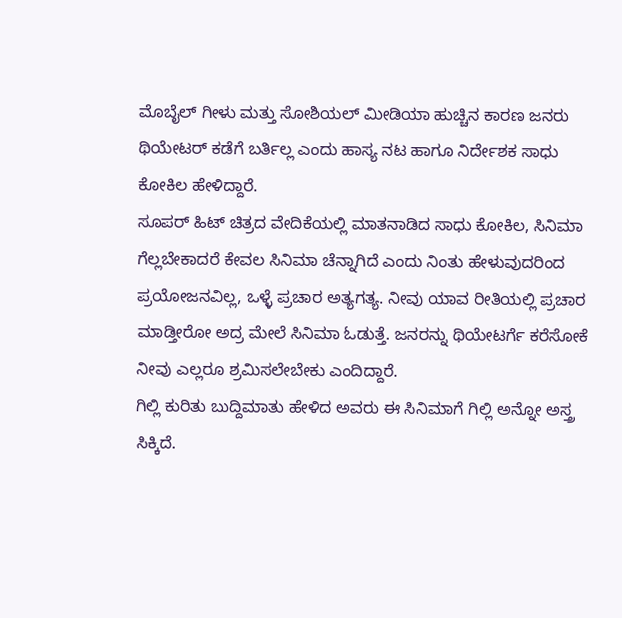ಮೊಬೈಲ್ ಗೀಳು ಮತ್ತು ಸೋಶಿಯಲ್ ಮೀಡಿಯಾ ಹುಚ್ಚಿನ ಕಾರಣ ಜನರು ಥಿಯೇಟರ್ ಕಡೆಗೆ ಬರ್ತಿಲ್ಲ ಎಂದು ಹಾಸ್ಯ ನಟ ಹಾಗೂ ನಿರ್ದೇಶಕ ಸಾಧು ಕೋಕಿಲ ಹೇಳಿದ್ದಾರೆ.
ಸೂಪರ್ ಹಿಟ್ ಚಿತ್ರದ ವೇದಿಕೆಯಲ್ಲಿ ಮಾತನಾಡಿದ ಸಾಧು ಕೋಕಿಲ, ಸಿನಿಮಾ ಗೆಲ್ಲಬೇಕಾದರೆ ಕೇವಲ ಸಿನಿಮಾ ಚೆನ್ನಾಗಿದೆ ಎಂದು ನಿಂತು ಹೇಳುವುದರಿಂದ ಪ್ರಯೋಜನವಿಲ್ಲ, ಒಳ್ಳೆ ಪ್ರಚಾರ ಅತ್ಯಗತ್ಯ. ನೀವು ಯಾವ ರೀತಿಯಲ್ಲಿ ಪ್ರಚಾರ ಮಾಡ್ತೀರೋ ಅದ್ರ ಮೇಲೆ ಸಿನಿಮಾ ಓಡುತ್ತೆ. ಜನರನ್ನು ಥಿಯೇಟರ್ಗೆ ಕರೆಸೋಕೆ ನೀವು ಎಲ್ಲರೂ ಶ್ರಮಿಸಲೇಬೇಕು ಎಂದಿದ್ದಾರೆ.
ಗಿಲ್ಲಿ ಕುರಿತು ಬುದ್ದಿಮಾತು ಹೇಳಿದ ಅವರು ಈ ಸಿನಿಮಾಗೆ ಗಿಲ್ಲಿ ಅನ್ನೋ ಅಸ್ತ್ರ ಸಿಕ್ಕಿದೆ.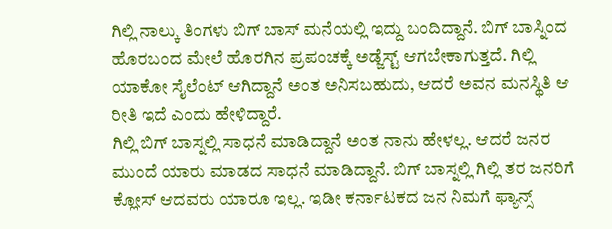ಗಿಲ್ಲಿ ನಾಲ್ಕು ತಿಂಗಳು ಬಿಗ್ ಬಾಸ್ ಮನೆಯಲ್ಲಿ ಇದ್ದು ಬಂದಿದ್ದಾನೆ. ಬಿಗ್ ಬಾಸ್ನಿಂದ ಹೊರಬಂದ ಮೇಲೆ ಹೊರಗಿನ ಪ್ರಪಂಚಕ್ಕೆ ಅಡ್ಜೆಸ್ಟ್ ಆಗಬೇಕಾಗುತ್ತದೆ. ಗಿಲ್ಲಿ ಯಾಕೋ ಸೈಲೆಂಟ್ ಆಗಿದ್ದಾನೆ ಅಂತ ಅನಿಸಬಹುದು, ಆದರೆ ಅವನ ಮನಸ್ಥಿತಿ ಆ ರೀತಿ ಇದೆ ಎಂದು ಹೇಳಿದ್ದಾರೆ.
ಗಿಲ್ಲಿ ಬಿಗ್ ಬಾಸ್ನಲ್ಲಿ ಸಾಧನೆ ಮಾಡಿದ್ದಾನೆ ಅಂತ ನಾನು ಹೇಳಲ್ಲ. ಆದರೆ ಜನರ ಮುಂದೆ ಯಾರು ಮಾಡದ ಸಾಧನೆ ಮಾಡಿದ್ದಾನೆ. ಬಿಗ್ ಬಾಸ್ನಲ್ಲಿ ಗಿಲ್ಲಿ ತರ ಜನರಿಗೆ ಕ್ಲೋಸ್ ಆದವರು ಯಾರೂ ಇಲ್ಲ. ಇಡೀ ಕರ್ನಾಟಕದ ಜನ ನಿಮಗೆ ಫ್ಯಾನ್ಸ್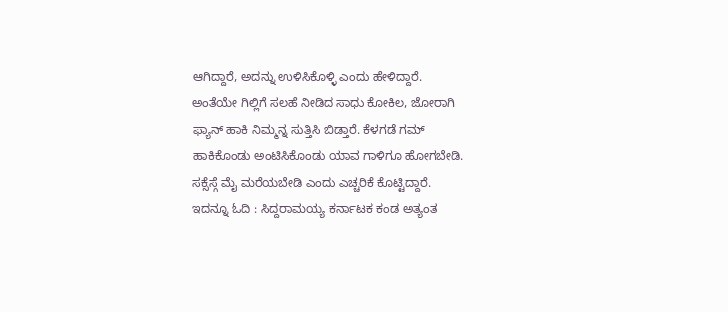ಆಗಿದ್ದಾರೆ, ಅದನ್ನು ಉಳಿಸಿಕೊಳ್ಳಿ ಎಂದು ಹೇಳಿದ್ದಾರೆ.
ಅಂತೆಯೇ ಗಿಲ್ಲಿಗೆ ಸಲಹೆ ನೀಡಿದ ಸಾಧು ಕೋಕಿಲ, ಜೋರಾಗಿ ಫ್ಯಾನ್ ಹಾಕಿ ನಿಮ್ಮನ್ನ ಸುತ್ತಿಸಿ ಬಿಡ್ತಾರೆ. ಕೆಳಗಡೆ ಗಮ್ ಹಾಕಿಕೊಂಡು ಅಂಟಿಸಿಕೊಂಡು ಯಾವ ಗಾಳಿಗೂ ಹೋಗಬೇಡಿ. ಸಕ್ಸೆಸ್ಗೆ ಮೈ ಮರೆಯಬೇಡಿ ಎಂದು ಎಚ್ಚರಿಕೆ ಕೊಟ್ಟಿದ್ದಾರೆ.
ಇದನ್ನೂ ಓದಿ : ಸಿದ್ದರಾಮಯ್ಯ ಕರ್ನಾಟಕ ಕಂಡ ಅತ್ಯಂತ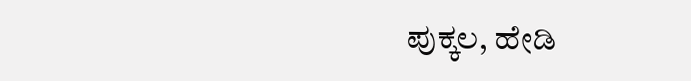ಪುಕ್ಕಲ, ಹೇಡಿ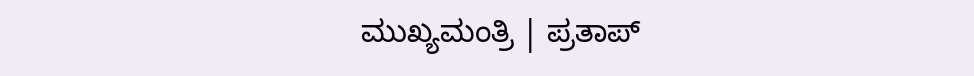ಮುಖ್ಯಮಂತ್ರಿ | ಪ್ರತಾಪ್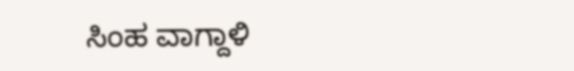ಸಿಂಹ ವಾಗ್ದಾಳಿ